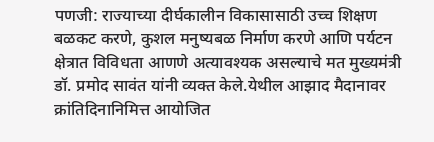पणजी: राज्याच्या दीर्घकालीन विकासासाठी उच्च शिक्षण बळकट करणे, कुशल मनुष्यबळ निर्माण करणे आणि पर्यटन क्षेत्रात विविधता आणणे अत्यावश्यक असल्याचे मत मुख्यमंत्री डॉ. प्रमोद सावंत यांनी व्यक्त केले.येथील आझाद मैदानावर क्रांतिदिनानिमित्त आयोजित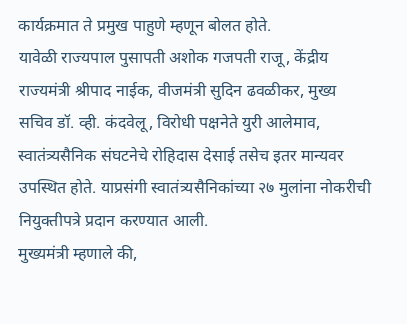कार्यक्रमात ते प्रमुख पाहुणे म्हणून बोलत होते.
यावेळी राज्यपाल पुसापती अशोक गजपती राजू, केंद्रीय राज्यमंत्री श्रीपाद नाईक, वीजमंत्री सुदिन ढवळीकर, मुख्य सचिव डॉ. व्ही. कंदवेलू, विरोधी पक्षनेते युरी आलेमाव, स्वातंत्र्यसैनिक संघटनेचे रोहिदास देसाई तसेच इतर मान्यवर उपस्थित होते. याप्रसंगी स्वातंत्र्यसैनिकांच्या २७ मुलांना नोकरीची नियुक्तीपत्रे प्रदान करण्यात आली.
मुख्यमंत्री म्हणाले की,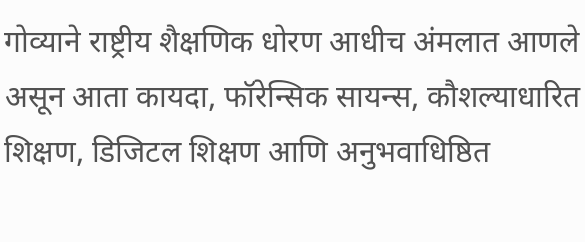गोव्याने राष्ट्रीय शैक्षणिक धोरण आधीच अंमलात आणले असून आता कायदा, फॉरेन्सिक सायन्स, कौशल्याधारित शिक्षण, डिजिटल शिक्षण आणि अनुभवाधिष्ठित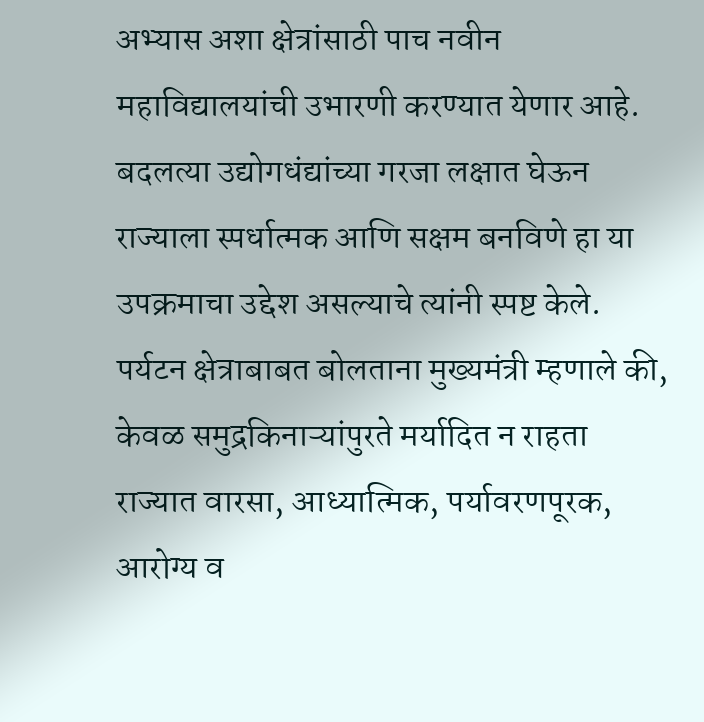अभ्यास अशा क्षेत्रांसाठी पाच नवीन महाविद्यालयांची उभारणी करण्यात येणार आहे. बदलत्या उद्योगधंद्यांच्या गरजा लक्षात घेऊन राज्याला स्पर्धात्मक आणि सक्षम बनविणे हा या उपक्रमाचा उद्देश असल्याचे त्यांनी स्पष्ट केले.
पर्यटन क्षेत्राबाबत बोलताना मुख्यमंत्री म्हणाले की, केवळ समुद्रकिनाऱ्यांपुरते मर्यादित न राहता राज्यात वारसा, आध्यात्मिक, पर्यावरणपूरक, आरोग्य व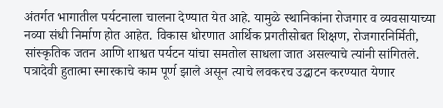अंतर्गत भागातील पर्यटनाला चालना देण्यात येत आहे. यामुळे स्थानिकांना रोजगार व व्यवसायाच्या नव्या संधी निर्माण होत आहेत. विकास धोरणात आर्थिक प्रगतीसोबत शिक्षण, रोजगारनिर्मिती, सांस्कृतिक जतन आणि शाश्वत पर्यटन यांचा समतोल साधला जात असल्याचे त्यांनी सांगितले.
पत्रादेवी हुतात्मा स्मारकाचे काम पूर्ण झाले असून त्याचे लवकरच उद्घाटन करण्यात येणार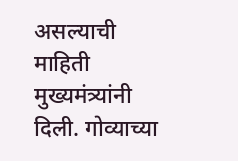असल्याची माहिती मुख्यमंत्र्यांनी दिली. गोव्याच्या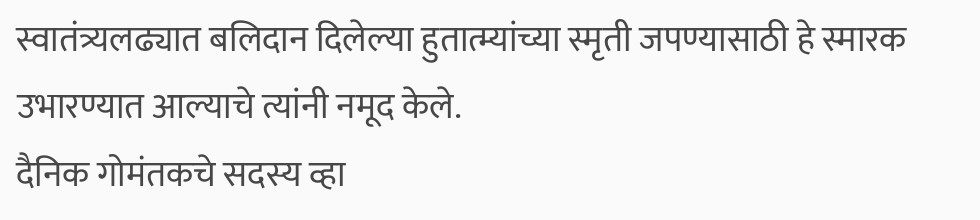स्वातंत्र्यलढ्यात बलिदान दिलेल्या हुतात्म्यांच्या स्मृती जपण्यासाठी हे स्मारक उभारण्यात आल्याचे त्यांनी नमूद केले.
दैनिक गोमंतकचे सदस्य व्हा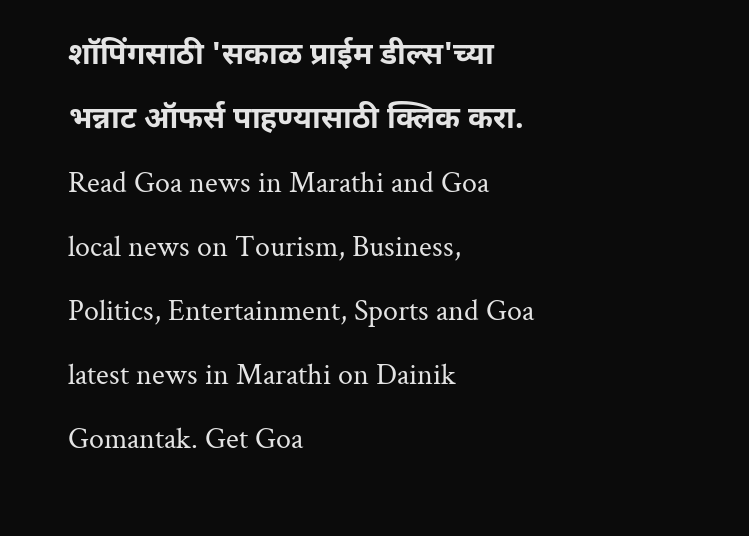शॉपिंगसाठी 'सकाळ प्राईम डील्स'च्या भन्नाट ऑफर्स पाहण्यासाठी क्लिक करा.
Read Goa news in Marathi and Goa local news on Tourism, Business, Politics, Entertainment, Sports and Goa latest news in Marathi on Dainik Gomantak. Get Goa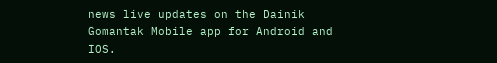news live updates on the Dainik Gomantak Mobile app for Android and IOS.